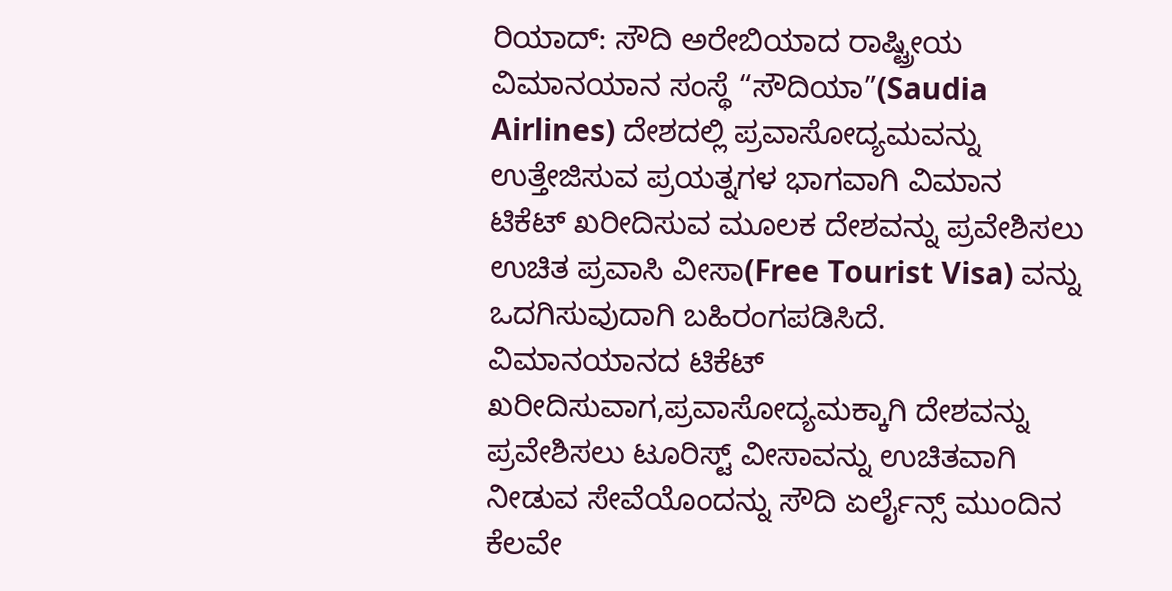ರಿಯಾದ್: ಸೌದಿ ಅರೇಬಿಯಾದ ರಾಷ್ಟ್ರೀಯ ವಿಮಾನಯಾನ ಸಂಸ್ಥೆ “ಸೌದಿಯಾ”(Saudia Airlines) ದೇಶದಲ್ಲಿ ಪ್ರವಾಸೋದ್ಯಮವನ್ನು ಉತ್ತೇಜಿಸುವ ಪ್ರಯತ್ನಗಳ ಭಾಗವಾಗಿ ವಿಮಾನ ಟಿಕೆಟ್ ಖರೀದಿಸುವ ಮೂಲಕ ದೇಶವನ್ನು ಪ್ರವೇಶಿಸಲು ಉಚಿತ ಪ್ರವಾಸಿ ವೀಸಾ(Free Tourist Visa) ವನ್ನು ಒದಗಿಸುವುದಾಗಿ ಬಹಿರಂಗಪಡಿಸಿದೆ.
ವಿಮಾನಯಾನದ ಟಿಕೆಟ್ ಖರೀದಿಸುವಾಗ,ಪ್ರವಾಸೋದ್ಯಮಕ್ಕಾಗಿ ದೇಶವನ್ನು ಪ್ರವೇಶಿಸಲು ಟೂರಿಸ್ಟ್ ವೀಸಾವನ್ನು ಉಚಿತವಾಗಿ ನೀಡುವ ಸೇವೆಯೊಂದನ್ನು ಸೌದಿ ಏರ್ಲೈನ್ಸ್ ಮುಂದಿನ ಕೆಲವೇ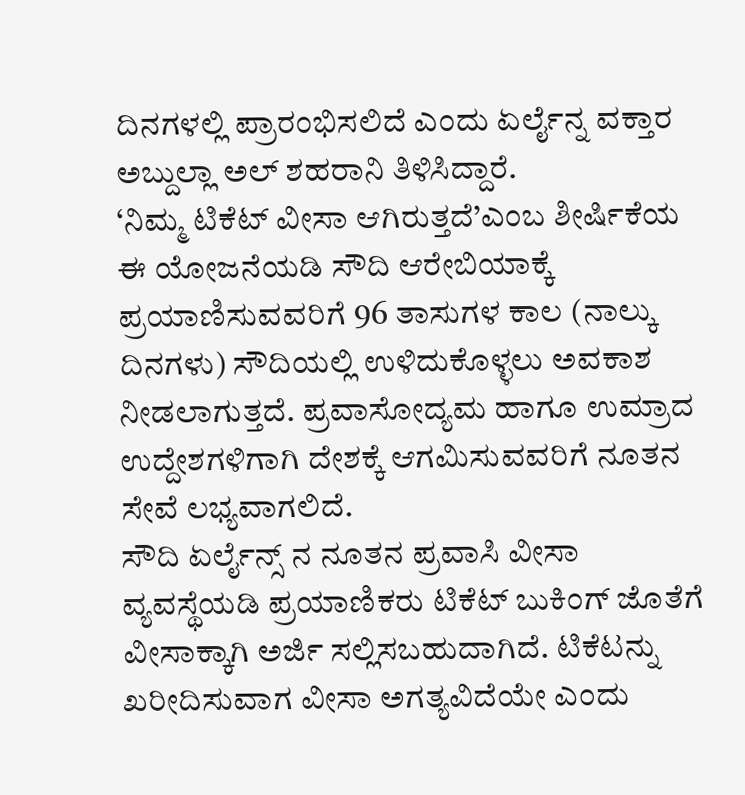ದಿನಗಳಲ್ಲಿ ಪ್ರಾರಂಭಿಸಲಿದೆ ಎಂದು ಏರ್ಲೈನ್ನ ವಕ್ತಾರ ಅಬ್ದುಲ್ಲಾ ಅಲ್ ಶಹರಾನಿ ತಿಳಿಸಿದ್ದಾರೆ.
‘ನಿಮ್ಮ ಟಿಕೆಟ್ ವೀಸಾ ಆಗಿರುತ್ತದೆ’ಎಂಬ ಶೀರ್ಷಿಕೆಯ ಈ ಯೋಜನೆಯಡಿ ಸೌದಿ ಆರೇಬಿಯಾಕ್ಕೆ ಪ್ರಯಾಣಿಸುವವರಿಗೆ 96 ತಾಸುಗಳ ಕಾಲ (ನಾಲ್ಕು ದಿನಗಳು) ಸೌದಿಯಲ್ಲಿ ಉಳಿದುಕೊಳ್ಳಲು ಅವಕಾಶ ನೀಡಲಾಗುತ್ತದೆ. ಪ್ರವಾಸೋದ್ಯಮ ಹಾಗೂ ಉಮ್ರಾದ ಉದ್ದೇಶಗಳಿಗಾಗಿ ದೇಶಕ್ಕೆ ಆಗಮಿಸುವವರಿಗೆ ನೂತನ ಸೇವೆ ಲಭ್ಯವಾಗಲಿದೆ.
ಸೌದಿ ಏರ್ಲೈನ್ಸ್ ನ ನೂತನ ಪ್ರವಾಸಿ ವೀಸಾ ವ್ಯವಸ್ಥೆಯಡಿ ಪ್ರಯಾಣಿಕರು ಟಿಕೆಟ್ ಬುಕಿಂಗ್ ಜೊತೆಗೆ ವೀಸಾಕ್ಕಾಗಿ ಅರ್ಜಿ ಸಲ್ಲಿಸಬಹುದಾಗಿದೆ. ಟಿಕೆಟನ್ನು ಖರೀದಿಸುವಾಗ ವೀಸಾ ಅಗತ್ಯವಿದೆಯೇ ಎಂದು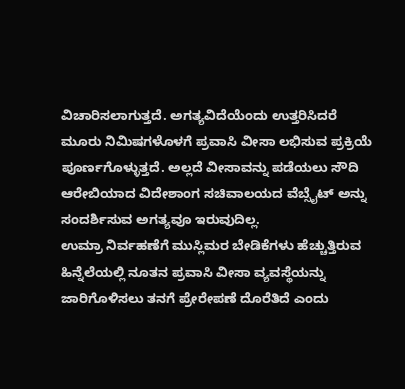ವಿಚಾರಿಸಲಾಗುತ್ತದೆ. ಅಗತ್ಯವಿದೆಯೆಂದು ಉತ್ತರಿಸಿದರೆ ಮೂರು ನಿಮಿಷಗಳೊಳಗೆ ಪ್ರವಾಸಿ ವೀಸಾ ಲಭಿಸುವ ಪ್ರಕ್ರಿಯೆ ಪೂರ್ಣಗೊಳ್ಳುತ್ತದೆ. ಅಲ್ಲದೆ ವೀಸಾವನ್ನು ಪಡೆಯಲು ಸೌದಿ ಆರೇಬಿಯಾದ ವಿದೇಶಾಂಗ ಸಚಿವಾಲಯದ ವೆಬ್ಸೈಟ್ ಅನ್ನು ಸಂದರ್ಶಿಸುವ ಅಗತ್ಯವೂ ಇರುವುದಿಲ್ಲ.
ಉಮ್ರಾ ನಿರ್ವಹಣೆಗೆ ಮುಸ್ಲಿಮರ ಬೇಡಿಕೆಗಳು ಹೆಚ್ಚುತ್ತಿರುವ ಹಿನ್ನೆಲೆಯಲ್ಲಿ ನೂತನ ಪ್ರವಾಸಿ ವೀಸಾ ವ್ಯವಸ್ಥೆಯನ್ನು ಜಾರಿಗೊಳಿಸಲು ತನಗೆ ಪ್ರೇರೇಪಣೆ ದೊರೆತಿದೆ ಎಂದು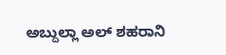ಅಬ್ದುಲ್ಲಾ ಅಲ್ ಶಹರಾನಿ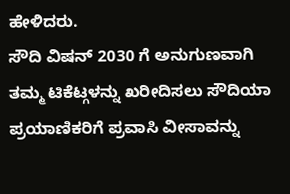ಹೇಳಿದರು.
ಸೌದಿ ವಿಷನ್ 2030 ಗೆ ಅನುಗುಣವಾಗಿ ತಮ್ಮ ಟಿಕೆಟ್ಗಳನ್ನು ಖರೀದಿಸಲು ಸೌದಿಯಾ ಪ್ರಯಾಣಿಕರಿಗೆ ಪ್ರವಾಸಿ ವೀಸಾವನ್ನು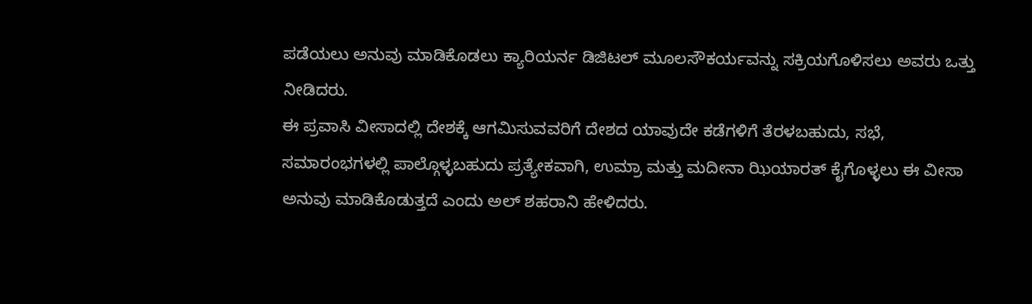ಪಡೆಯಲು ಅನುವು ಮಾಡಿಕೊಡಲು ಕ್ಯಾರಿಯರ್ನ ಡಿಜಿಟಲ್ ಮೂಲಸೌಕರ್ಯವನ್ನು ಸಕ್ರಿಯಗೊಳಿಸಲು ಅವರು ಒತ್ತು ನೀಡಿದರು.
ಈ ಪ್ರವಾಸಿ ವೀಸಾದಲ್ಲಿ ದೇಶಕ್ಕೆ ಆಗಮಿಸುವವರಿಗೆ ದೇಶದ ಯಾವುದೇ ಕಡೆಗಳಿಗೆ ತೆರಳಬಹುದು, ಸಭೆ, ಸಮಾರಂಭಗಳಲ್ಲಿ ಪಾಲ್ಗೊಳ್ಳಬಹುದು ಪ್ರತ್ಯೇಕವಾಗಿ, ಉಮ್ರಾ ಮತ್ತು ಮದೀನಾ ಝಿಯಾರತ್ ಕೈಗೊಳ್ಳಲು ಈ ವೀಸಾ ಅನುವು ಮಾಡಿಕೊಡುತ್ತದೆ ಎಂದು ಅಲ್ ಶಹರಾನಿ ಹೇಳಿದರು.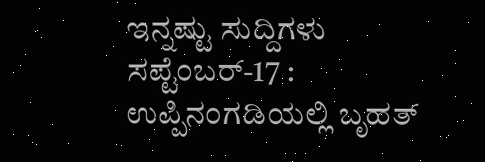ಇನ್ನಷ್ಟು ಸುದ್ದಿಗಳು
ಸಪ್ಟೆಂಬರ್-17 : ಉಪ್ಪಿನಂಗಡಿಯಲ್ಲಿ ಬೃಹತ್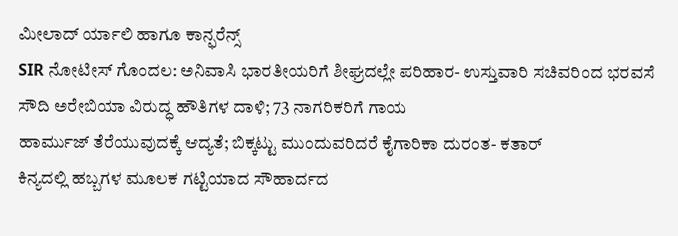ಮೀಲಾದ್ ರ್ಯಾಲಿ ಹಾಗೂ ಕಾನ್ಫರೆನ್ಸ್
SIR ನೋಟೀಸ್ ಗೊಂದಲ: ಅನಿವಾಸಿ ಭಾರತೀಯರಿಗೆ ಶೀಘ್ರದಲ್ಲೇ ಪರಿಹಾರ- ಉಸ್ತುವಾರಿ ಸಚಿವರಿಂದ ಭರವಸೆ
ಸೌದಿ ಅರೇಬಿಯಾ ವಿರುದ್ಧ ಹೌತಿಗಳ ದಾಳಿ; 73 ನಾಗರಿಕರಿಗೆ ಗಾಯ
ಹಾರ್ಮುಜ್ ತೆರೆಯುವುದಕ್ಕೆ ಆದ್ಯತೆ; ಬಿಕ್ಕಟ್ಟು ಮುಂದುವರಿದರೆ ಕೈಗಾರಿಕಾ ದುರಂತ- ಕತಾರ್
ಕಿನ್ಯದಲ್ಲಿ ಹಬ್ಬಗಳ ಮೂಲಕ ಗಟ್ಟಿಯಾದ ಸೌಹಾರ್ದದ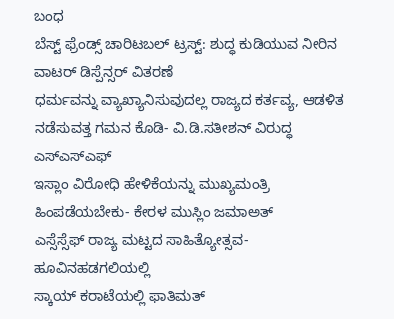ಬಂಧ
ಬೆಸ್ಟ್ ಫ್ರೆಂಡ್ಸ್ ಚಾರಿಟಬಲ್ ಟ್ರಸ್ಟ್: ಶುದ್ಧ ಕುಡಿಯುವ ನೀರಿನ ವಾಟರ್ ಡಿಸ್ಪೆನ್ಸರ್ ವಿತರಣೆ
ಧರ್ಮವನ್ನು ವ್ಯಾಖ್ಯಾನಿಸುವುದಲ್ಲ ರಾಜ್ಯದ ಕರ್ತವ್ಯ, ಆಡಳಿತ ನಡೆಸುವತ್ತ ಗಮನ ಕೊಡಿ- ವಿ.ಡಿ.ಸತೀಶನ್ ವಿರುದ್ಧ ಎಸ್ಎಸ್ಎಫ್
ಇಸ್ಲಾಂ ವಿರೋಧಿ ಹೇಳಿಕೆಯನ್ನು ಮುಖ್ಯಮಂತ್ರಿ ಹಿಂಪಡೆಯಬೇಕು- ಕೇರಳ ಮುಸ್ಲಿಂ ಜಮಾಅತ್
ಎಸ್ಸೆಸ್ಸೆಫ್ ರಾಜ್ಯ ಮಟ್ಟದ ಸಾಹಿತ್ಯೋತ್ಸವ- ಹೂವಿನಹಡಗಲಿಯಲ್ಲಿ
ಸ್ಕಾಯ್ ಕರಾಟೆಯಲ್ಲಿ ಫಾತಿಮತ್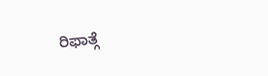ರಿಫಾತ್ಗೆ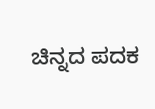ಚಿನ್ನದ ಪದಕ